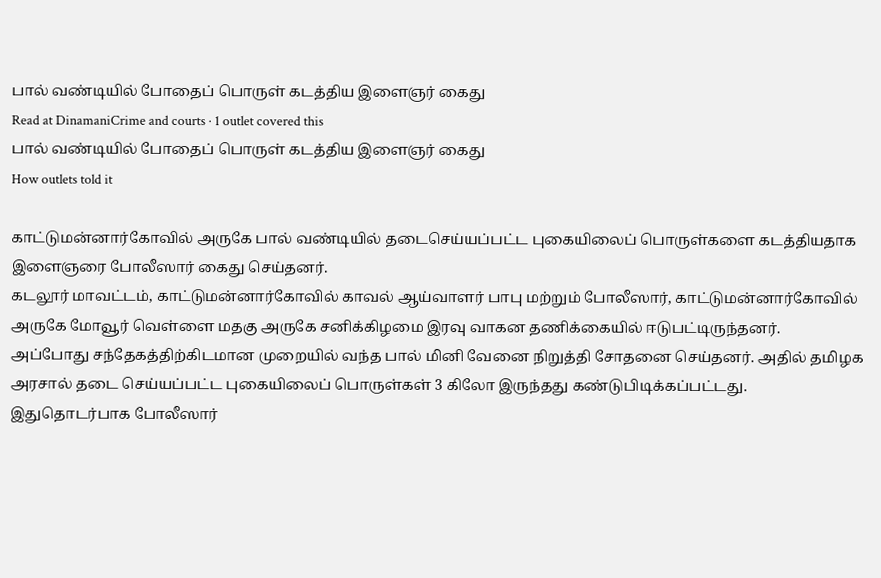பால் வண்டியில் போதைப் பொருள் கடத்திய இளைஞர் கைது
Read at DinamaniCrime and courts · 1 outlet covered this
பால் வண்டியில் போதைப் பொருள் கடத்திய இளைஞர் கைது
How outlets told it

காட்டுமன்னார்கோவில் அருகே பால் வண்டியில் தடைசெய்யப்பட்ட புகையிலைப் பொருள்களை கடத்தியதாக இளைஞரை போலீஸார் கைது செய்தனர்.
கடலூர் மாவட்டம், காட்டுமன்னார்கோவில் காவல் ஆய்வாளர் பாபு மற்றும் போலீஸார், காட்டுமன்னார்கோவில் அருகே மோவூர் வெள்ளை மதகு அருகே சனிக்கிழமை இரவு வாகன தணிக்கையில் ஈடுபட்டிருந்தனர்.
அப்போது சந்தேகத்திற்கிடமான முறையில் வந்த பால் மினி வேனை நிறுத்தி சோதனை செய்தனர். அதில் தமிழக அரசால் தடை செய்யப்பட்ட புகையிலைப் பொருள்கள் 3 கிலோ இருந்தது கண்டுபிடிக்கப்பட்டது.
இதுதொடர்பாக போலீஸார்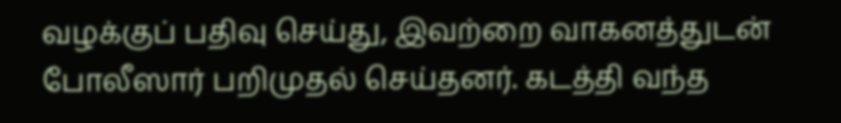வழக்குப் பதிவு செய்து, இவற்றை வாகனத்துடன் போலீஸார் பறிமுதல் செய்தனர். கடத்தி வந்த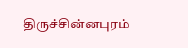திருச்சின்னபுரம்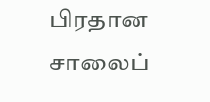பிரதான சாலைப்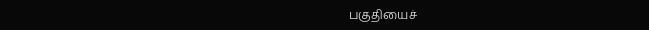பகுதியைச்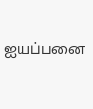ஐயப்பனை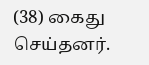(38) கைது செய்தனர்.